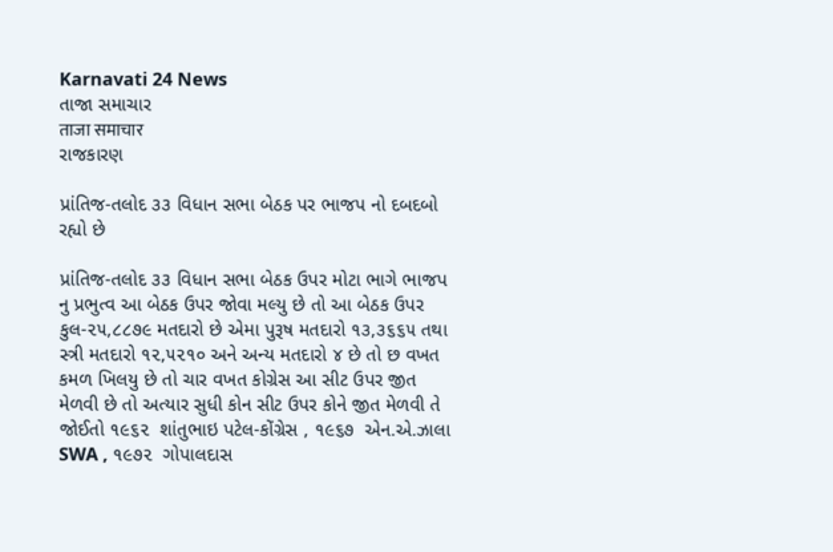Karnavati 24 News
તાજા સમાચાર
ताजा समाचार
રાજકારણ

પ્રાંતિજ-તલોદ ૩૩ વિધાન સભા બેઠક પર ભાજપ નો દબદબો રહ્યો છે

પ્રાંતિજ-તલોદ ૩૩ વિધાન સભા બેઠક ઉપર મોટા ભાગે ભાજપ નુ પ્રભુત્વ આ બેઠક ઉપર જોવા મલ્યુ છે તો આ બેઠક ઉપર કુલ-૨૫,૮૮૭૯ મતદારો છે એમા પુરૂષ મતદારો ૧૩,૩૬૬૫ તથા સ્ત્રી મતદારો ૧૨,૫૨૧૦ અને અન્ય મતદારો ૪ છે તો છ વખત કમળ ખિલયુ છે તો ચાર વખત કોગ્રેસ આ સીટ ઉપર જીત મેળવી છે તો અત્યાર સુધી કોન સીટ ઉપર કોને જીત મેળવી તે જોઈતો ૧૯૬૨  શાંતુભાઇ પટેલ-કોંગ્રેસ , ૧૯૬૭  એન.એ.ઝાલા SWA , ૧૯૭૨  ગોપાલદાસ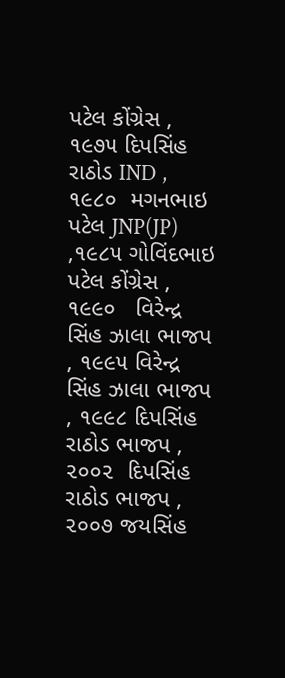પટેલ કોંગ્રેસ , ૧૯૭૫ દિપસિંહ રાઠોડ IND , ૧૯૮૦  મગનભાઇ પટેલ JNP(JP) ,૧૯૮૫ ગોવિંદભાઇ પટેલ કોંગ્રેસ , ૧૯૯૦   વિરેન્દ્ર સિંહ ઝાલા ભાજપ  , ૧૯૯૫ વિરેન્દ્ર સિંહ ઝાલા ભાજપ , ૧૯૯૮ દિપસિંહ રાઠોડ ભાજપ , ૨૦૦૨  દિપસિંહ રાઠોડ ભાજપ , ૨૦૦૭ જયસિંહ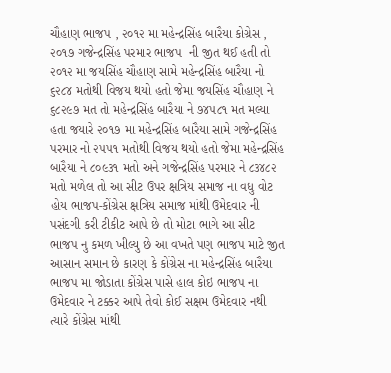ચૌહાણ ભાજપ , ૨૦૧૨ મા મહેન્દ્રસિંહ બારૈયા કોગ્રેસ , ૨૦૧૭ ગજેન્દ્રસિંહ પરમાર ભાજપ  ની જીત થઈ હતી તો ૨૦૧૨ મા જયસિંહ ચૌહાણ સામે મહેન્દ્રસિંહ બારૈયા નો ૬૨૮૪ મતોથી વિજય થયો હતો જેમા જયસિંહ ચૌહાણ ને ૬૮૨૯૭ મત તો મહેન્દ્રસિંહ બારૈયા ને ૭૪૫૮૧ મત મલ્યા હતા જયારે ૨૦૧૭ મા મહેન્દ્રસિંહ બારૈયા સામે ગજેન્દ્રસિંહ પરમાર નો ૨૫૫૧ મતોથી વિજય થયો હતો જેમા મહેન્દ્રસિંહ બારૈયા ને ૮૦૯૩૧ મતો અને ગજેન્દ્રસિંહ પરમાર ને ૮૩૪૮૨ મતો મળેલ તો આ સીટ ઉપર ક્ષત્રિય સમાજ ના વધુ વોટ હોય ભાજપ-કોંગ્રેસ ક્ષત્રિય સમાજ માંથી ઉમેદવાર ની પસંદગી કરી ટીકીટ આપે છે તો મોટા ભાગે આ સીટ ભાજપ નુ કમળ ખીલ્યુ છે આ વખતે પણ ભાજપ માટે જીત આસાન સમાન છે કારણ કે કોંગ્રેસ ના મહેન્દ્રસિંહ બારૈયા ભાજપ મા જોડાતા કોંગ્રેસ પાસે હાલ કોઇ ભાજપ ના ઉમેદવાર ને ટક્કર આપે તેવો કોઈ સક્ષમ ઉમેદવાર નથી ત્યારે કોંગ્રેસ માંથી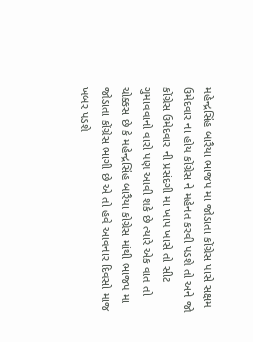મહેન્દ્રસિંહ બારૈયા ભાજપ મા જોડાતા કોંગ્રેસ પાસે સક્ષમ ઉમેદવાર ના હોય કોંગ્રેસ ને મહેનત કરવી પડશે તો અને જો કોંગ્રેસ ઉમેદવાર ની પ્રસંદગી મા ખાપ ખાસે તો સીટ ગુમાવવાનો વારો પણ આવી શકે છે ત્યારે એક વાત તો ચોક્કસ છે કે મહેન્દ્રસિંહ બારૈયા કોગ્રેસ માંથી ભાજપ મા જોડાતા કોંગ્રેસ ભાગી છે એ તો હવે આવનાર દિવસો માજ ખબર પડશે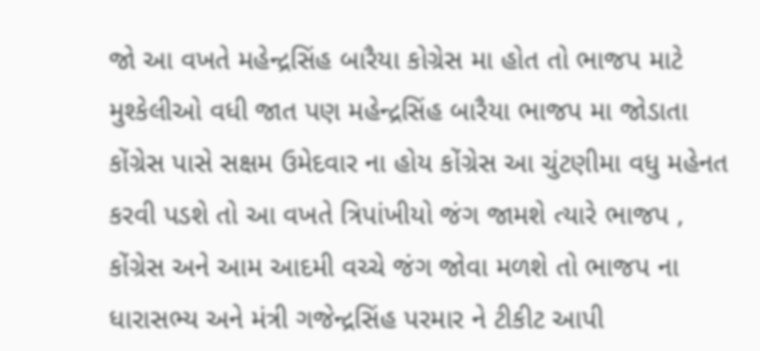જો આ વખતે મહેન્દ્રસિંહ બારૈયા કોગ્રેસ મા હોત તો ભાજપ માટે મુશ્કેલીઓ વધી જાત પણ મહેન્દ્રસિંહ બારૈયા ભાજપ મા જોડાતા કોંગ્રેસ પાસે સક્ષમ ઉમેદવાર ના હોય કોંગ્રેસ આ ચુંટણીમા વધુ મહેનત કરવી પડશે તો આ વખતે ત્રિપાંખીયો જંગ જામશે ત્યારે ભાજપ , કોંગ્રેસ અને આમ આદમી વચ્ચે જંગ જોવા મળશે તો ભાજપ ના ધારાસભ્ય અને મંત્રી ગજેન્દ્રસિંહ પરમાર ને ટીકીટ આપી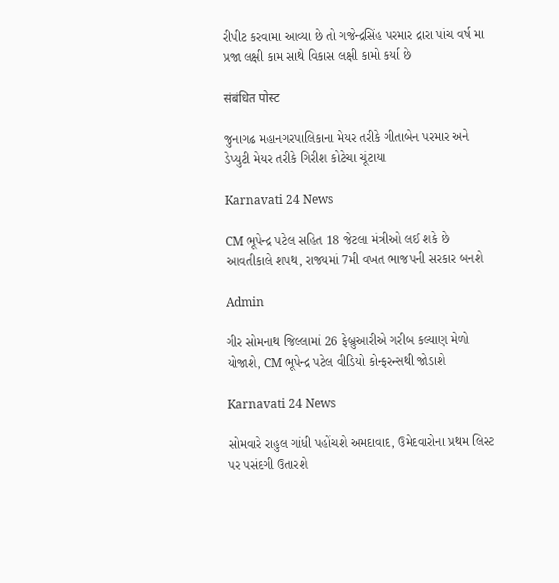રીપીટ કરવામા આવ્યા છે તો ગજેન્દ્રસિંહ પરમાર દ્રારા પાંચ વર્ષ મા પ્રજા લક્ષી કામ સાથે વિકાસ લક્ષી કામો કર્યા છે

संबंधित पोस्ट

જુનાગઢ મહાનગરપાલિકાના મેયર તરીકે ગીતાબેન પરમાર અને ડેપ્યુટી મેયર તરીકે ગિરીશ કોટેચા ચૂંટાયા

Karnavati 24 News

CM ભૂપેન્દ્ર પટેલ સહિત 18 જેટલા મંત્રીઓ લઈ શકે છે આવતીકાલે શપથ, રાજ્યમાં 7મી વખત ભાજપની સરકાર બનશે

Admin

ગીર સોમનાથ જિલ્લામાં 26 ફેબ્રુઆરીએ ગરીબ કલ્યાણ મેળો યોજાશે, CM ભૂપેન્દ્ર પટેલ વીડિયો કોન્ફરન્સથી જોડાશે

Karnavati 24 News

સોમવારે રાહુલ ગાંધી પહોંચશે અમદાવાદ, ઉમેદવારોના પ્રથમ લિસ્ટ પર પસંદગી ઉતારશે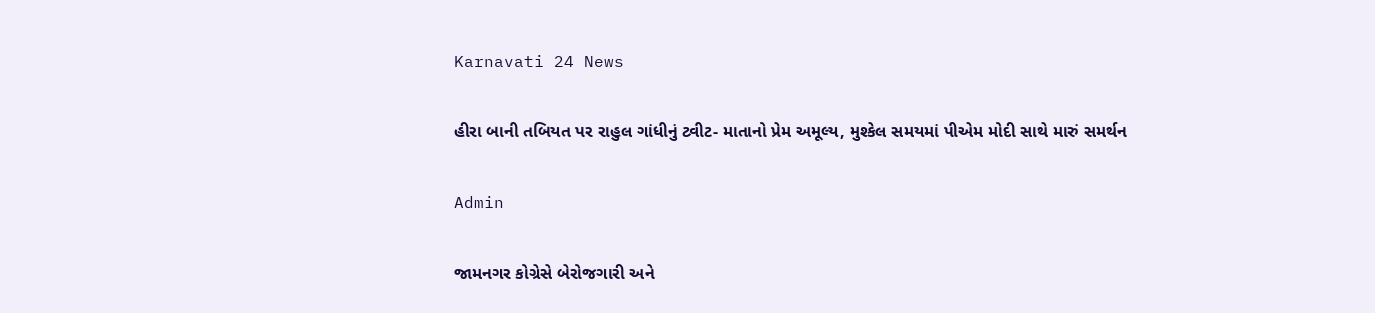Karnavati 24 News

હીરા બાની તબિયત પર રાહુલ ગાંધીનું ટ્વીટ- માતાનો પ્રેમ અમૂલ્ય, મુશ્કેલ સમયમાં પીએમ મોદી સાથે મારું સમર્થન

Admin

જામનગર કોગ્રેસે બેરોજગારી અને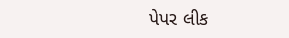પેપર લીક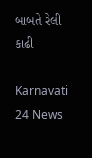બાબતે રેલી કાઢી

Karnavati 24 News